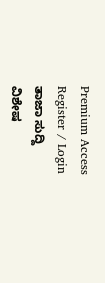Premium Access
Register / Login
ತಾಜಾ ಸುದ್ದಿ
ವಿಶೇಷ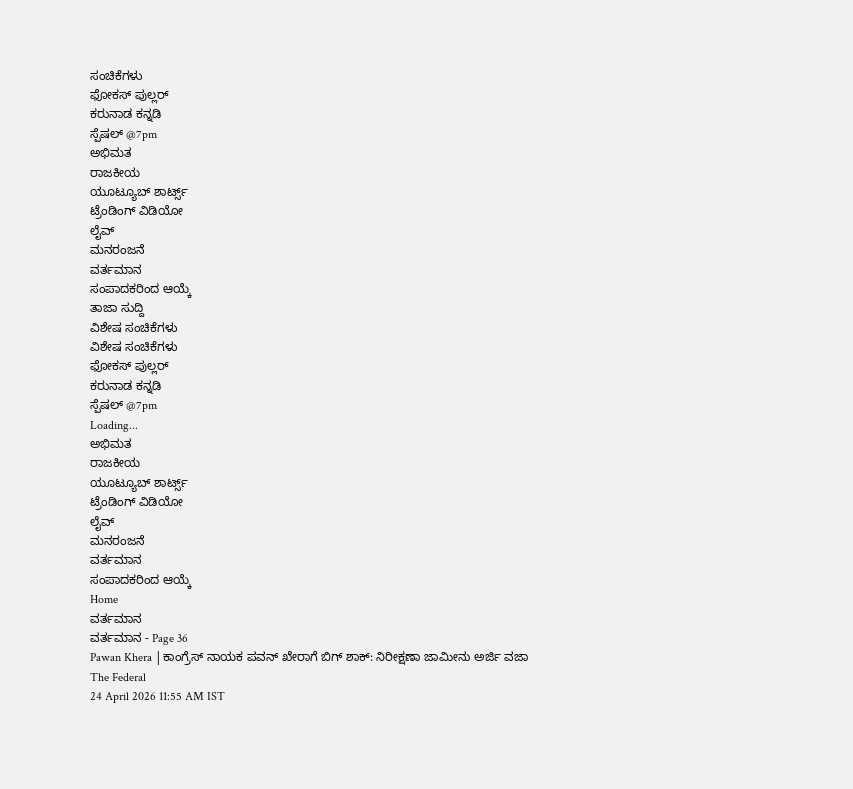ಸಂಚಿಕೆಗಳು
ಫೋಕಸ್ ಪುಲ್ಲರ್
ಕರುನಾಡ ಕನ್ನಡಿ
ಸ್ಪೆಷಲ್ @7pm
ಅಭಿಮತ
ರಾಜಕೀಯ
ಯೂಟ್ಯೂಬ್ ಶಾರ್ಟ್ಸ್
ಟ್ರೆಂಡಿಂಗ್ ವಿಡಿಯೋ
ಲೈವ್
ಮನರಂಜನೆ
ವರ್ತಮಾನ
ಸಂಪಾದಕರಿಂದ ಆಯ್ಕೆ
ತಾಜಾ ಸುದ್ದಿ
ವಿಶೇಷ ಸಂಚಿಕೆಗಳು
ವಿಶೇಷ ಸಂಚಿಕೆಗಳು
ಫೋಕಸ್ ಪುಲ್ಲರ್
ಕರುನಾಡ ಕನ್ನಡಿ
ಸ್ಪೆಷಲ್ @7pm
Loading...
ಅಭಿಮತ
ರಾಜಕೀಯ
ಯೂಟ್ಯೂಬ್ ಶಾರ್ಟ್ಸ್
ಟ್ರೆಂಡಿಂಗ್ ವಿಡಿಯೋ
ಲೈವ್
ಮನರಂಜನೆ
ವರ್ತಮಾನ
ಸಂಪಾದಕರಿಂದ ಆಯ್ಕೆ
Home
ವರ್ತಮಾನ
ವರ್ತಮಾನ - Page 36
Pawan Khera |ಕಾಂಗ್ರೆಸ್ ನಾಯಕ ಪವನ್ ಖೇರಾಗೆ ಬಿಗ್ ಶಾಕ್: ನಿರೀಕ್ಷಣಾ ಜಾಮೀನು ಅರ್ಜಿ ವಜಾ
The Federal
24 April 2026 11:55 AM IST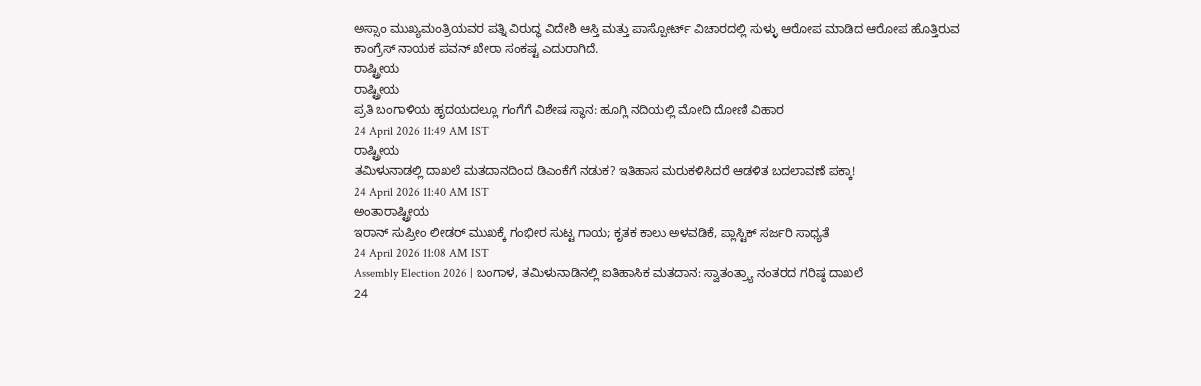ಅಸ್ಸಾಂ ಮುಖ್ಯಮಂತ್ರಿಯವರ ಪತ್ನಿ ವಿರುದ್ಧ ವಿದೇಶಿ ಆಸ್ತಿ ಮತ್ತು ಪಾಸ್ಪೋರ್ಟ್ ವಿಚಾರದಲ್ಲಿ ಸುಳ್ಳು ಆರೋಪ ಮಾಡಿದ ಆರೋಪ ಹೊತ್ತಿರುವ ಕಾಂಗ್ರೆಸ್ ನಾಯಕ ಪವನ್ ಖೇರಾ ಸಂಕಷ್ಟ ಎದುರಾಗಿದೆ.
ರಾಷ್ಟ್ರೀಯ
ರಾಷ್ಟ್ರೀಯ
ಪ್ರತಿ ಬಂಗಾಳಿಯ ಹೃದಯದಲ್ಲೂ ಗಂಗೆಗೆ ವಿಶೇಷ ಸ್ಥಾನ: ಹೂಗ್ಲಿ ನದಿಯಲ್ಲಿ ಮೋದಿ ದೋಣಿ ವಿಹಾರ
24 April 2026 11:49 AM IST
ರಾಷ್ಟ್ರೀಯ
ತಮಿಳುನಾಡಲ್ಲಿ ದಾಖಲೆ ಮತದಾನದಿಂದ ಡಿಎಂಕೆಗೆ ನಡುಕ? ಇತಿಹಾಸ ಮರುಕಳಿಸಿದರೆ ಆಡಳಿತ ಬದಲಾವಣೆ ಪಕ್ಕಾ!
24 April 2026 11:40 AM IST
ಅಂತಾರಾಷ್ಟ್ರೀಯ
ಇರಾನ್ ಸುಪ್ರೀಂ ಲೀಡರ್ ಮುಖಕ್ಕೆ ಗಂಭೀರ ಸುಟ್ಟ ಗಾಯ; ಕೃತಕ ಕಾಲು ಅಳವಡಿಕೆ, ಪ್ಲಾಸ್ಟಿಕ್ ಸರ್ಜರಿ ಸಾಧ್ಯತೆ
24 April 2026 11:08 AM IST
Assembly Election 2026 | ಬಂಗಾಳ, ತಮಿಳುನಾಡಿನಲ್ಲಿ ಐತಿಹಾಸಿಕ ಮತದಾನ: ಸ್ವಾತಂತ್ರ್ಯಾ ನಂತರದ ಗರಿಷ್ಠ ದಾಖಲೆ
24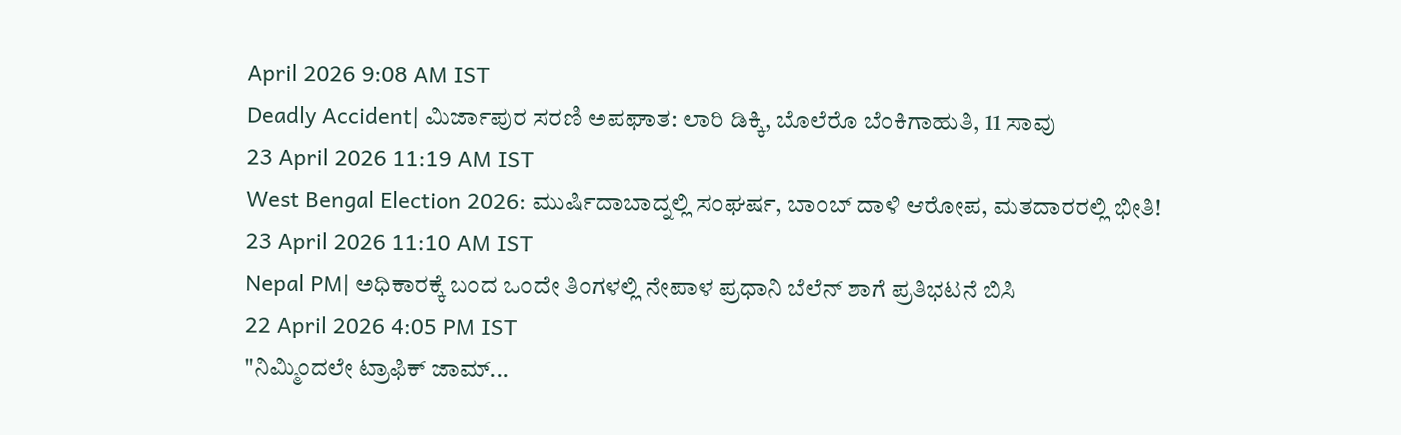April 2026 9:08 AM IST
Deadly Accident| ಮಿರ್ಜಾಪುರ ಸರಣಿ ಅಪಘಾತ: ಲಾರಿ ಡಿಕ್ಕಿ, ಬೊಲೆರೊ ಬೆಂಕಿಗಾಹುತಿ, 11 ಸಾವು
23 April 2026 11:19 AM IST
West Bengal Election 2026: ಮುರ್ಷಿದಾಬಾದ್ನಲ್ಲಿ ಸಂಘರ್ಷ, ಬಾಂಬ್ ದಾಳಿ ಆರೋಪ, ಮತದಾರರಲ್ಲಿ ಭೀತಿ!
23 April 2026 11:10 AM IST
Nepal PM| ಅಧಿಕಾರಕ್ಕೆ ಬಂದ ಒಂದೇ ತಿಂಗಳಲ್ಲಿ ನೇಪಾಳ ಪ್ರಧಾನಿ ಬೆಲೆನ್ ಶಾಗೆ ಪ್ರತಿಭಟನೆ ಬಿಸಿ
22 April 2026 4:05 PM IST
"ನಿಮ್ಮಿಂದಲೇ ಟ್ರಾಫಿಕ್ ಜಾಮ್...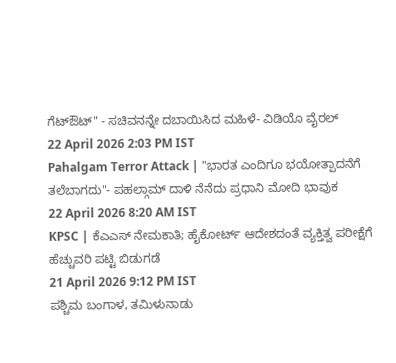ಗೆಟ್ಔಟ್" - ಸಚಿವನನ್ನೇ ದಬಾಯಿಸಿದ ಮಹಿಳೆ- ವಿಡಿಯೊ ವೈರಲ್
22 April 2026 2:03 PM IST
Pahalgam Terror Attack | "ಭಾರತ ಎಂದಿಗೂ ಭಯೋತ್ಪಾದನೆಗೆ ತಲೆಬಾಗದು"- ಪಹಲ್ಗಾಮ್ ದಾಳಿ ನೆನೆದು ಪ್ರಧಾನಿ ಮೋದಿ ಭಾವುಕ
22 April 2026 8:20 AM IST
KPSC | ಕೆಎಎಸ್ ನೇಮಕಾತಿ; ಹೈಕೋರ್ಟ್ ಆದೇಶದಂತೆ ವ್ಯಕ್ತಿತ್ವ ಪರೀಕ್ಷೆಗೆ ಹೆಚ್ಚುವರಿ ಪಟ್ಟಿ ಬಿಡುಗಡೆ
21 April 2026 9:12 PM IST
ಪಶ್ಚಿಮ ಬಂಗಾಳ, ತಮಿಳುನಾಡು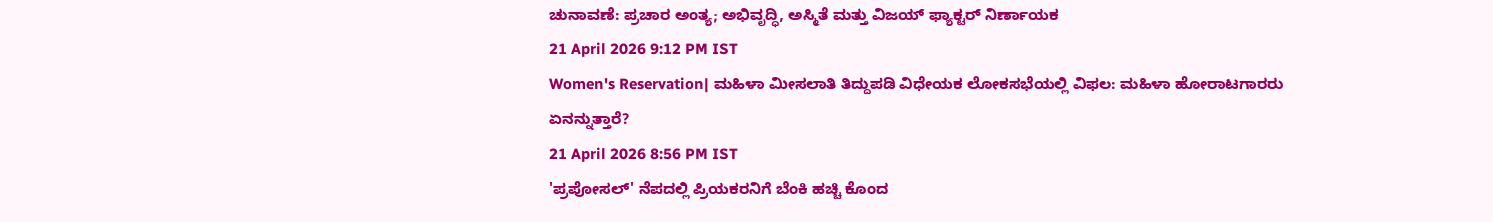ಚುನಾವಣೆ: ಪ್ರಚಾರ ಅಂತ್ಯ; ಅಭಿವೃದ್ಧಿ, ಅಸ್ಮಿತೆ ಮತ್ತು ವಿಜಯ್ ಫ್ಯಾಕ್ಟರ್ ನಿರ್ಣಾಯಕ
21 April 2026 9:12 PM IST
Women's Reservation| ಮಹಿಳಾ ಮೀಸಲಾತಿ ತಿದ್ದುಪಡಿ ವಿಧೇಯಕ ಲೋಕಸಭೆಯಲ್ಲಿ ವಿಫಲ: ಮಹಿಳಾ ಹೋರಾಟಗಾರರು ಏನನ್ನುತ್ತಾರೆ?
21 April 2026 8:56 PM IST
'ಪ್ರಪೋಸಲ್' ನೆಪದಲ್ಲಿ ಪ್ರಿಯಕರನಿಗೆ ಬೆಂಕಿ ಹಚ್ಚಿ ಕೊಂದ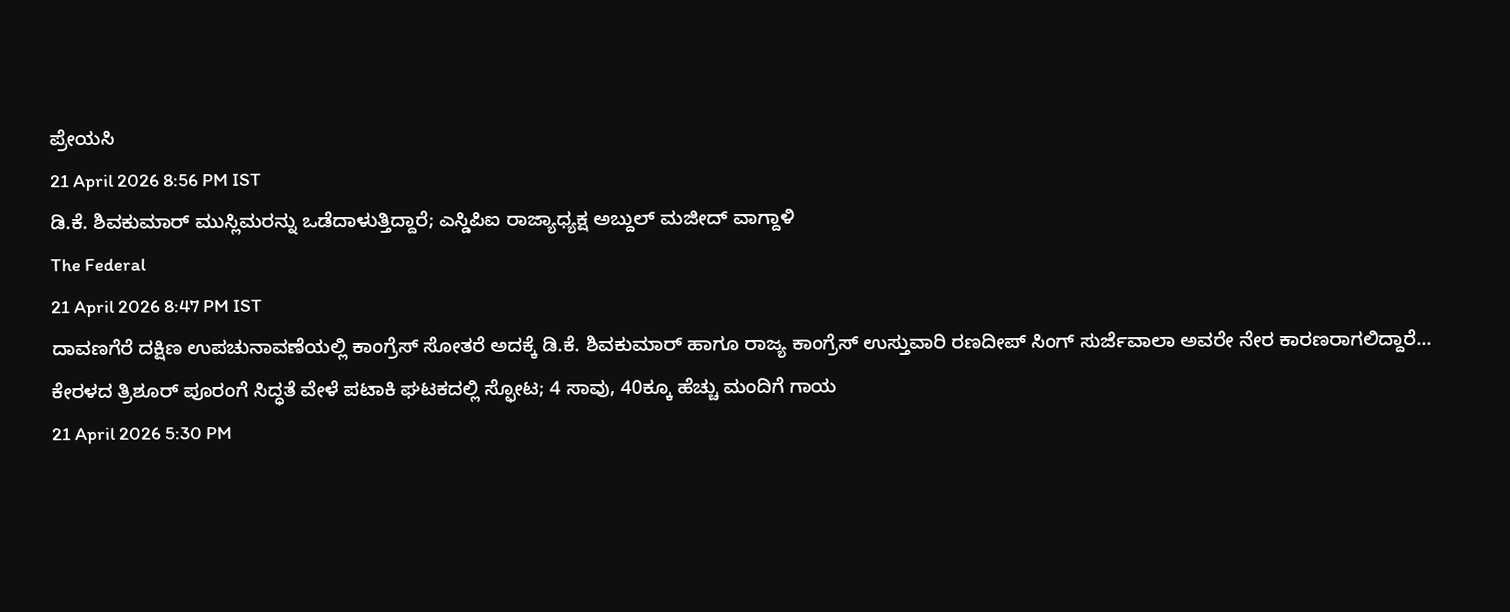ಪ್ರೇಯಸಿ
21 April 2026 8:56 PM IST
ಡಿ.ಕೆ. ಶಿವಕುಮಾರ್ ಮುಸ್ಲಿಮರನ್ನು ಒಡೆದಾಳುತ್ತಿದ್ದಾರೆ; ಎಸ್ಡಿಪಿಐ ರಾಜ್ಯಾಧ್ಯಕ್ಷ ಅಬ್ದುಲ್ ಮಜೀದ್ ವಾಗ್ದಾಳಿ
The Federal
21 April 2026 8:47 PM IST
ದಾವಣಗೆರೆ ದಕ್ಷಿಣ ಉಪಚುನಾವಣೆಯಲ್ಲಿ ಕಾಂಗ್ರೆಸ್ ಸೋತರೆ ಅದಕ್ಕೆ ಡಿ.ಕೆ. ಶಿವಕುಮಾರ್ ಹಾಗೂ ರಾಜ್ಯ ಕಾಂಗ್ರೆಸ್ ಉಸ್ತುವಾರಿ ರಣದೀಪ್ ಸಿಂಗ್ ಸುರ್ಜೆವಾಲಾ ಅವರೇ ನೇರ ಕಾರಣರಾಗಲಿದ್ದಾರೆ...
ಕೇರಳದ ತ್ರಿಶೂರ್ ಪೂರಂಗೆ ಸಿದ್ಧತೆ ವೇಳೆ ಪಟಾಕಿ ಘಟಕದಲ್ಲಿ ಸ್ಫೋಟ; 4 ಸಾವು, 40ಕ್ಕೂ ಹೆಚ್ಚು ಮಂದಿಗೆ ಗಾಯ
21 April 2026 5:30 PM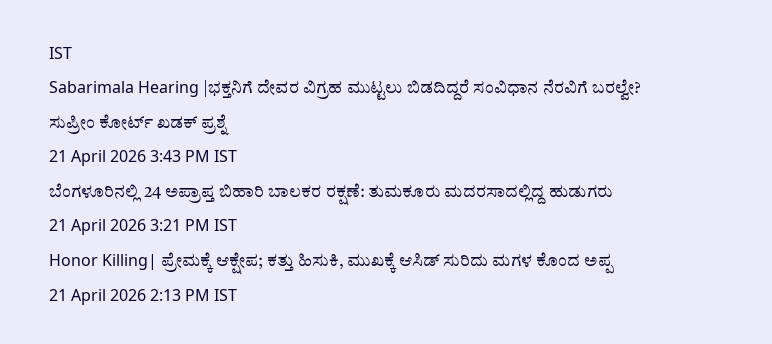IST
Sabarimala Hearing |ಭಕ್ತನಿಗೆ ದೇವರ ವಿಗ್ರಹ ಮುಟ್ಟಲು ಬಿಡದಿದ್ದರೆ ಸಂವಿಧಾನ ನೆರವಿಗೆ ಬರಲ್ವೇ? ಸುಪ್ರೀಂ ಕೋರ್ಟ್ ಖಡಕ್ ಪ್ರಶ್ನೆ
21 April 2026 3:43 PM IST
ಬೆಂಗಳೂರಿನಲ್ಲಿ 24 ಅಪ್ರಾಪ್ತ ಬಿಹಾರಿ ಬಾಲಕರ ರಕ್ಷಣೆ: ತುಮಕೂರು ಮದರಸಾದಲ್ಲಿದ್ದ ಹುಡುಗರು
21 April 2026 3:21 PM IST
Honor Killing| ಪ್ರೇಮಕ್ಕೆ ಆಕ್ಷೇಪ; ಕತ್ತು ಹಿಸುಕಿ, ಮುಖಕ್ಕೆ ಆಸಿಡ್ ಸುರಿದು ಮಗಳ ಕೊಂದ ಅಪ್ಪ
21 April 2026 2:13 PM IST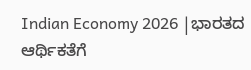Indian Economy 2026 |ಭಾರತದ ಆರ್ಥಿಕತೆಗೆ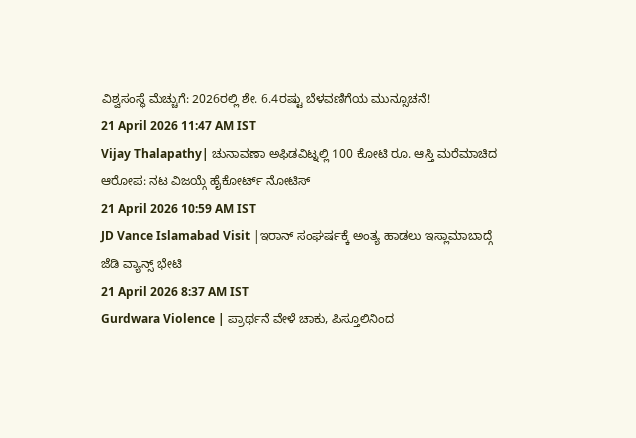ವಿಶ್ವಸಂಸ್ಥೆ ಮೆಚ್ಚುಗೆ: 2026ರಲ್ಲಿ ಶೇ. 6.4ರಷ್ಟು ಬೆಳವಣಿಗೆಯ ಮುನ್ಸೂಚನೆ!
21 April 2026 11:47 AM IST
Vijay Thalapathy| ಚುನಾವಣಾ ಅಫಿಡವಿಟ್ನಲ್ಲಿ 100 ಕೋಟಿ ರೂ. ಆಸ್ತಿ ಮರೆಮಾಚಿದ ಆರೋಪ: ನಟ ವಿಜಯ್ಗೆ ಹೈಕೋರ್ಟ್ ನೋಟಿಸ್
21 April 2026 10:59 AM IST
JD Vance Islamabad Visit |ಇರಾನ್ ಸಂಘರ್ಷಕ್ಕೆ ಅಂತ್ಯ ಹಾಡಲು ಇಸ್ಲಾಮಾಬಾದ್ಗೆ ಜೆಡಿ ವ್ಯಾನ್ಸ್ ಭೇಟಿ
21 April 2026 8:37 AM IST
Gurdwara Violence | ಪ್ರಾರ್ಥನೆ ವೇಳೆ ಚಾಕು, ಪಿಸ್ತೂಲಿನಿಂದ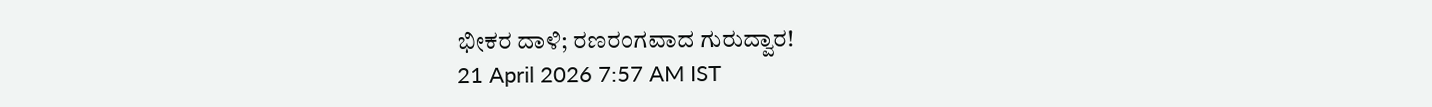ಭೀಕರ ದಾಳಿ; ರಣರಂಗವಾದ ಗುರುದ್ವಾರ!
21 April 2026 7:57 AM IST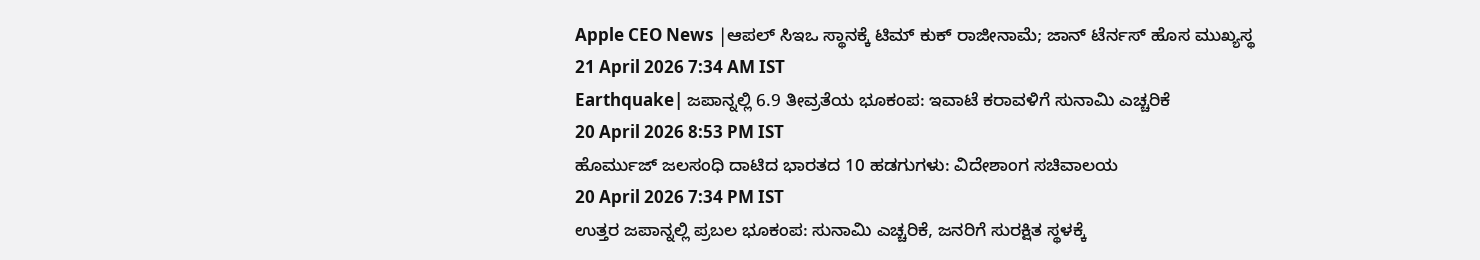Apple CEO News |ಆಪಲ್ ಸಿಇಒ ಸ್ಥಾನಕ್ಕೆ ಟಿಮ್ ಕುಕ್ ರಾಜೀನಾಮೆ; ಜಾನ್ ಟೆರ್ನಸ್ ಹೊಸ ಮುಖ್ಯಸ್ಥ
21 April 2026 7:34 AM IST
Earthquake| ಜಪಾನ್ನಲ್ಲಿ 6.9 ತೀವ್ರತೆಯ ಭೂಕಂಪ: ಇವಾಟೆ ಕರಾವಳಿಗೆ ಸುನಾಮಿ ಎಚ್ಚರಿಕೆ
20 April 2026 8:53 PM IST
ಹೊರ್ಮುಜ್ ಜಲಸಂಧಿ ದಾಟಿದ ಭಾರತದ 10 ಹಡಗುಗಳು: ವಿದೇಶಾಂಗ ಸಚಿವಾಲಯ
20 April 2026 7:34 PM IST
ಉತ್ತರ ಜಪಾನ್ನಲ್ಲಿ ಪ್ರಬಲ ಭೂಕಂಪ: ಸುನಾಮಿ ಎಚ್ಚರಿಕೆ, ಜನರಿಗೆ ಸುರಕ್ಷಿತ ಸ್ಥಳಕ್ಕೆ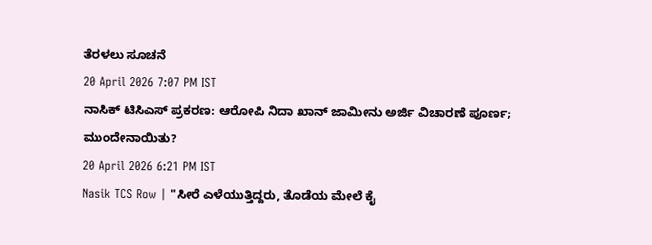ತೆರಳಲು ಸೂಚನೆ
20 April 2026 7:07 PM IST
ನಾಸಿಕ್ ಟಿಸಿಎಸ್ ಪ್ರಕರಣ: ಆರೋಪಿ ನಿದಾ ಖಾನ್ ಜಾಮೀನು ಅರ್ಜಿ ವಿಚಾರಣೆ ಪೂರ್ಣ; ಮುಂದೇನಾಯಿತು?
20 April 2026 6:21 PM IST
Nasik TCS Row | "ಸೀರೆ ಎಳೆಯುತ್ತಿದ್ದರು, ತೊಡೆಯ ಮೇಲೆ ಕೈ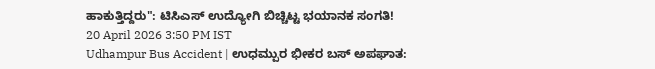ಹಾಕುತ್ತಿದ್ದರು": ಟಿಸಿಎಸ್ ಉದ್ಯೋಗಿ ಬಿಚ್ಚಿಟ್ಟ ಭಯಾನಕ ಸಂಗತಿ!
20 April 2026 3:50 PM IST
Udhampur Bus Accident | ಉಧಮ್ಪುರ ಭೀಕರ ಬಸ್ ಅಪಘಾತ: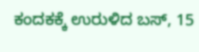ಕಂದಕಕ್ಕೆ ಉರುಳಿದ ಬಸ್, 15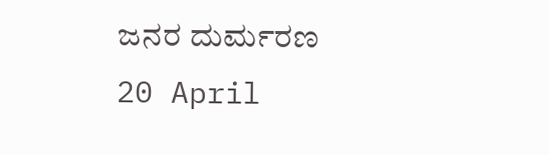ಜನರ ದುರ್ಮರಣ
20 April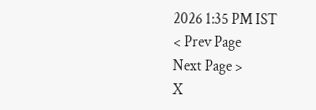2026 1:35 PM IST
< Prev Page
Next Page >
X